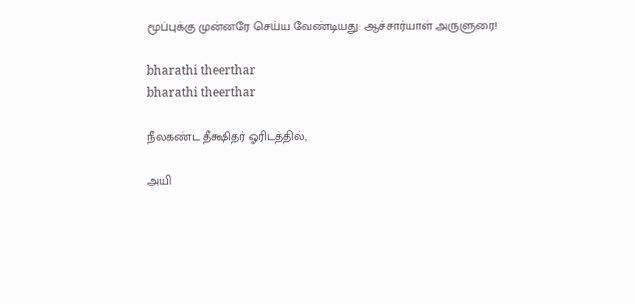மூப்புக்கு முன்னரே செய்ய வேண்டியது: ஆச்சார்யாள் அருளுரை!

bharathi theerthar
bharathi theerthar

நீலகண்ட தீக்ஷிதர் ஓரிடத்தில்,

அயி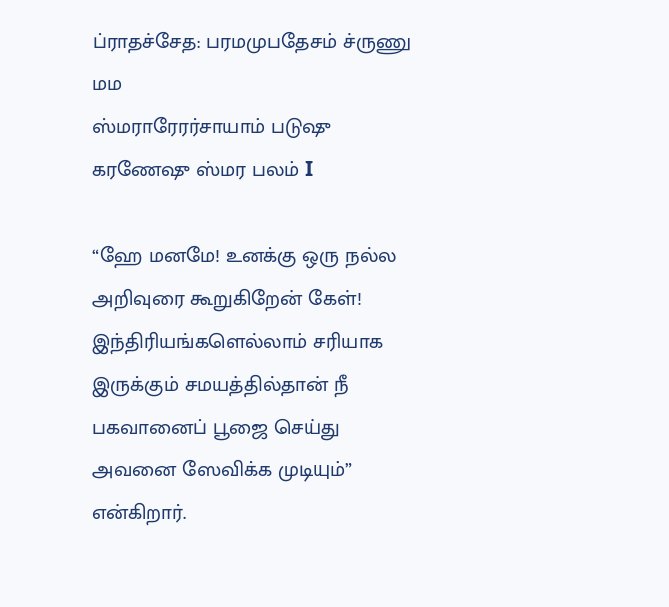ப்ராதச்சேத: பரமமுபதேசம் ச்ருணு மம
ஸ்மராரேரர்சாயாம் படுஷு கரணேஷு ஸ்மர பலம் I

“ஹே மனமே! உனக்கு ஒரு நல்ல அறிவுரை கூறுகிறேன் கேள்! இந்திரியங்களெல்லாம் சரியாக இருக்கும் சமயத்தில்தான் நீ பகவானைப் பூஜை செய்து அவனை ஸேவிக்க முடியும்” என்கிறார்.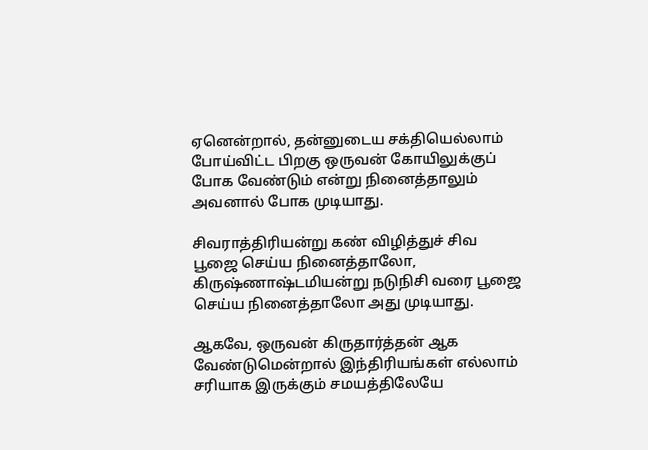ஏனென்றால், தன்னுடைய சக்தியெல்லாம் போய்விட்ட பிறகு ஒருவன் கோயிலுக்குப் போக வேண்டும் என்று நினைத்தாலும் அவனால் போக முடியாது.

சிவராத்திரியன்று கண் விழித்துச் சிவ பூஜை செய்ய நினைத்தாலோ, கிருஷ்ணாஷ்டமியன்று நடுநிசி வரை பூஜை செய்ய நினைத்தாலோ அது முடியாது.

ஆகவே, ஒருவன் கிருதார்த்தன் ஆக வேண்டுமென்றால் இந்திரியங்கள் எல்லாம் சரியாக இருக்கும் சமயத்திலேயே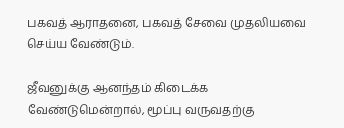பகவத் ஆராதனை, பகவத் சேவை முதலியவை செய்ய வேண்டும்.

ஜீவனுக்கு ஆனந்தம் கிடைக்க வேண்டுமென்றால், மூப்பு வருவதற்கு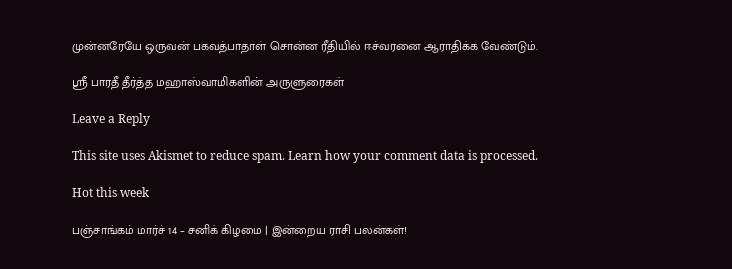முன்னரேயே ஒருவன் பகவத்பாதாள் சொன்ன ரீதியில் ஈச்வரனை ஆராதிக்க வேண்டும்.

ஸ்ரீ பாரதீ தீர்த்த மஹாஸ்வாமிகளின் அருளுரைகள்

Leave a Reply

This site uses Akismet to reduce spam. Learn how your comment data is processed.

Hot this week

பஞ்சாங்கம் மார்ச் 14 – சனிக் கிழமை | இன்றைய ராசி பலன்கள்!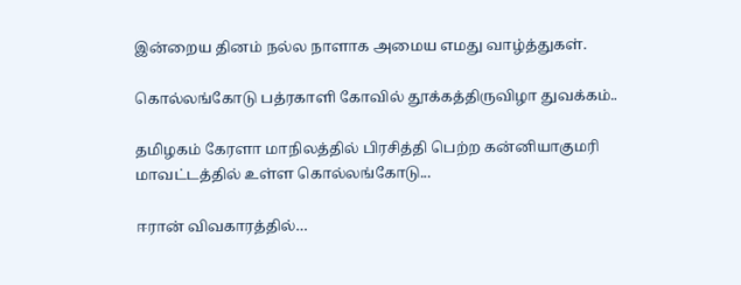இன்றைய தினம் நல்ல நாளாக அமைய எமது வாழ்த்துகள்.

கொல்லங்கோடு பத்ரகாளி கோவில் தூக்கத்திருவிழா துவக்கம்..

தமிழகம் கேரளா மாநிலத்தில் பிரசித்தி பெற்ற கன்னியாகுமரி மாவட்டத்தில் உள்ள கொல்லங்கோடு...

ஈரான் விவகாரத்தில்…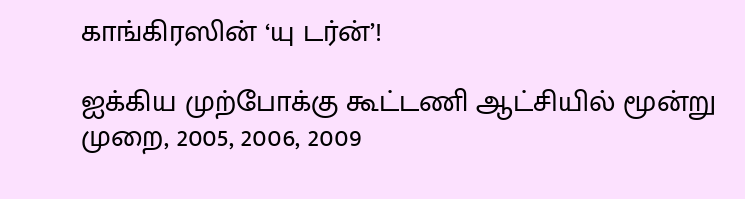காங்கிரஸின் ‘யு டர்ன்’!

ஐக்கிய முற்போக்கு கூட்டணி ஆட்சியில் மூன்று முறை, 2005, 2006, 2009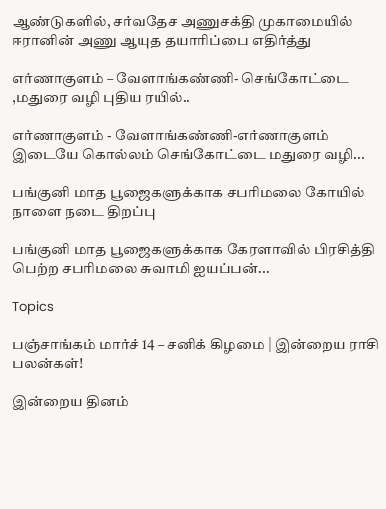ஆண்டுகளில், சர்வதேச அணுசக்தி முகாமையில் ஈரானின் அணு ஆயுத தயாரிப்பை எதிர்த்து

எர்ணாகுளம் – வேளாங்கண்ணி- செங்கோட்டை ,மதுரை வழி புதிய ரயில்..

எர்ணாகுளம் - வேளாங்கண்ணி-எர்ணாகுளம் இடையே கொல்லம் செங்கோட்டை மதுரை வழி...

பங்குனி மாத பூஜைகளுக்காக சபரிமலை கோயில் நாளை நடை திறப்பு

பங்குனி மாத பூஜைகளுக்காக கேரளாவில் பிரசித்தி பெற்ற சபரிமலை சுவாமி ஐயப்பன்...

Topics

பஞ்சாங்கம் மார்ச் 14 – சனிக் கிழமை | இன்றைய ராசி பலன்கள்!

இன்றைய தினம்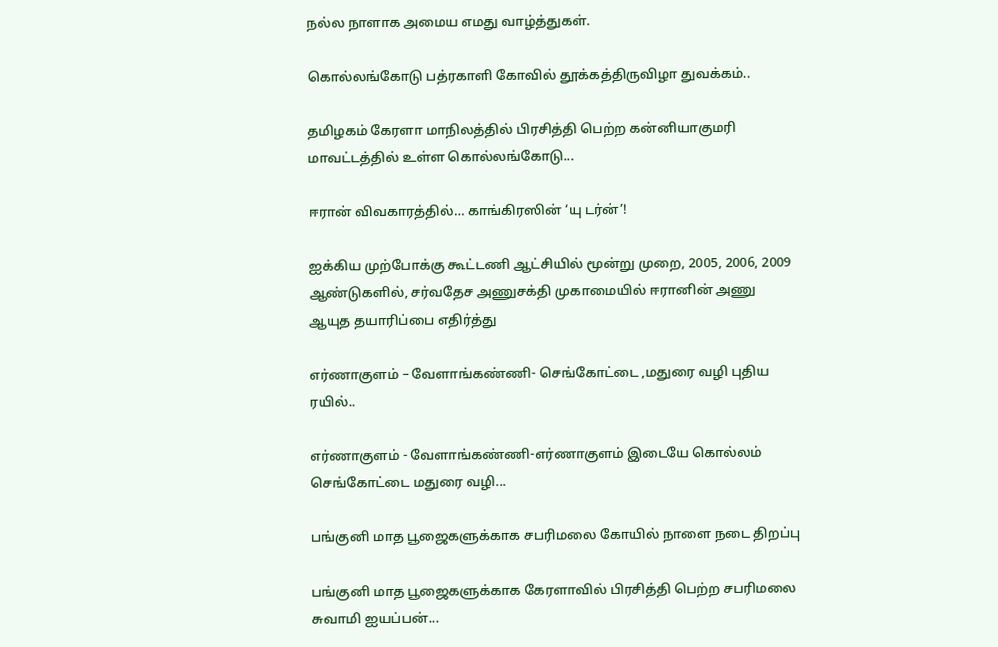நல்ல நாளாக அமைய எமது வாழ்த்துகள்.

கொல்லங்கோடு பத்ரகாளி கோவில் தூக்கத்திருவிழா துவக்கம்..

தமிழகம் கேரளா மாநிலத்தில் பிரசித்தி பெற்ற கன்னியாகுமரி மாவட்டத்தில் உள்ள கொல்லங்கோடு...

ஈரான் விவகாரத்தில்… காங்கிரஸின் ‘யு டர்ன்’!

ஐக்கிய முற்போக்கு கூட்டணி ஆட்சியில் மூன்று முறை, 2005, 2006, 2009 ஆண்டுகளில், சர்வதேச அணுசக்தி முகாமையில் ஈரானின் அணு ஆயுத தயாரிப்பை எதிர்த்து

எர்ணாகுளம் – வேளாங்கண்ணி- செங்கோட்டை ,மதுரை வழி புதிய ரயில்..

எர்ணாகுளம் - வேளாங்கண்ணி-எர்ணாகுளம் இடையே கொல்லம் செங்கோட்டை மதுரை வழி...

பங்குனி மாத பூஜைகளுக்காக சபரிமலை கோயில் நாளை நடை திறப்பு

பங்குனி மாத பூஜைகளுக்காக கேரளாவில் பிரசித்தி பெற்ற சபரிமலை சுவாமி ஐயப்பன்...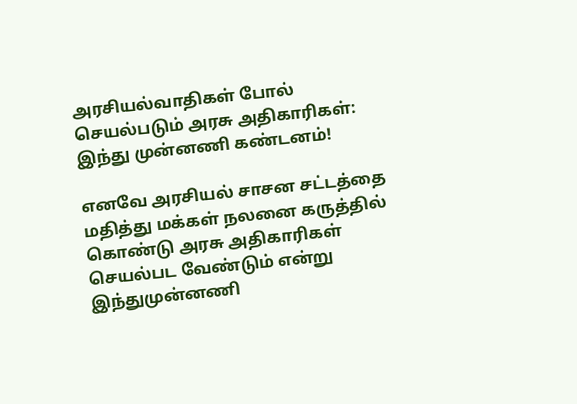அரசியல்வாதிகள் போல் செயல்படும் அரசு அதிகாரிகள்: இந்து முன்னணி கண்டனம்!

எனவே அரசியல் சாசன சட்டத்தை மதித்து மக்கள் நலனை கருத்தில் கொண்டு அரசு அதிகாரிகள் செயல்பட வேண்டும் என்று இந்துமுன்னணி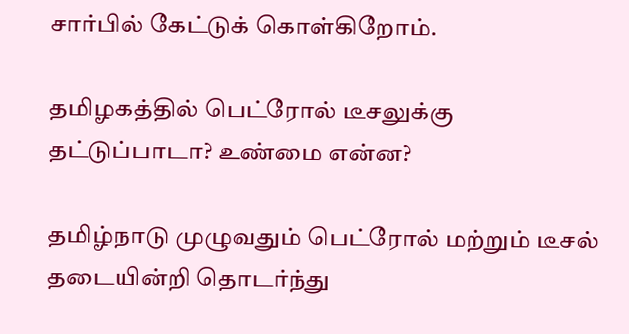சார்பில் கேட்டுக் கொள்கிறோம்.

தமிழகத்தில் பெட்ரோல் டீசலுக்கு தட்டுப்பாடா? உண்மை என்ன?

தமிழ்நாடு முழுவதும் பெட்ரோல் மற்றும் டீசல் தடையின்றி தொடர்ந்து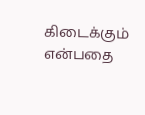கிடைக்கும் என்பதை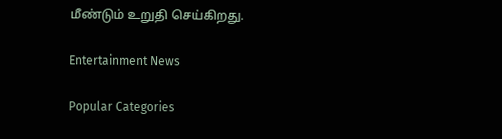மீண்டும் உறுதி செய்கிறது.

Entertainment News

Popular Categories